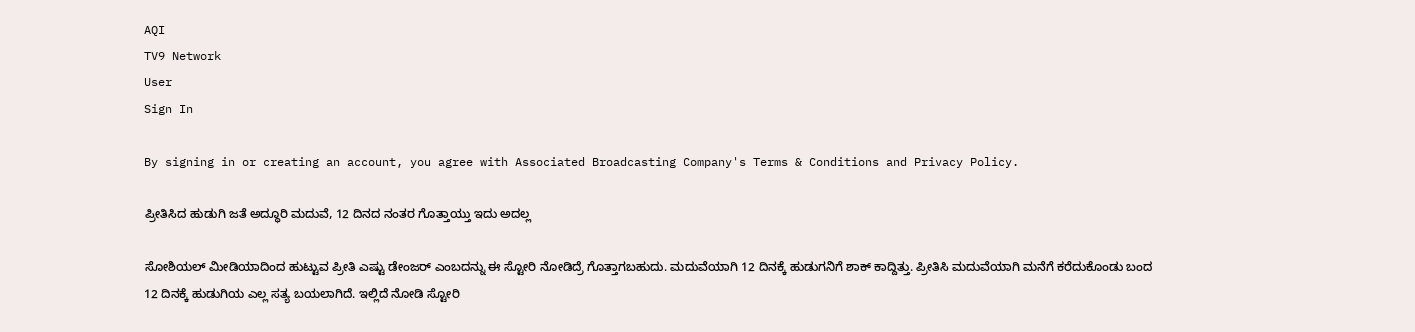AQI
TV9 Network
User
Sign In

By signing in or creating an account, you agree with Associated Broadcasting Company's Terms & Conditions and Privacy Policy.

ಪ್ರೀತಿಸಿದ ಹುಡುಗಿ ಜತೆ ಅದ್ಧೂರಿ ಮದುವೆ, 12 ದಿನದ ನಂತರ ಗೊತ್ತಾಯ್ತು ಇದು ಅದಲ್ಲ

ಸೋಶಿಯಲ್ ಮೀಡಿಯಾದಿಂದ ಹುಟ್ಟುವ ಪ್ರೀತಿ ಎಷ್ಟು ಡೇಂಜರ್ ಎಂಬದನ್ನು ಈ ಸ್ಟೋರಿ ನೋಡಿದ್ರೆ ಗೊತ್ತಾಗಬಹುದು. ಮದುವೆಯಾಗಿ 12 ದಿನಕ್ಕೆ ಹುಡುಗನಿಗೆ ಶಾಕ್ ಕಾದ್ದಿತ್ತು. ಪ್ರೀತಿಸಿ ಮದುವೆಯಾಗಿ ಮನೆಗೆ ಕರೆದುಕೊಂಡು ಬಂದ 12 ದಿನಕ್ಕೆ ಹುಡುಗಿಯ ಎಲ್ಲ ಸತ್ಯ ಬಯಲಾಗಿದೆ. ಇಲ್ಲಿದೆ ನೋಡಿ ಸ್ಟೋರಿ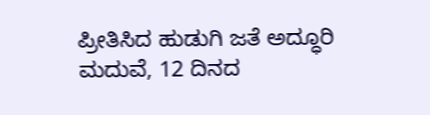ಪ್ರೀತಿಸಿದ ಹುಡುಗಿ ಜತೆ ಅದ್ಧೂರಿ ಮದುವೆ, 12 ದಿನದ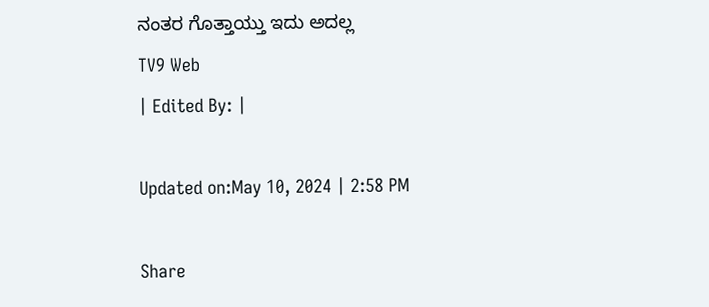ನಂತರ ಗೊತ್ತಾಯ್ತು ಇದು ಅದಲ್ಲ
TV9 Web
| Edited By: |

Updated on:May 10, 2024 | 2:58 PM

Share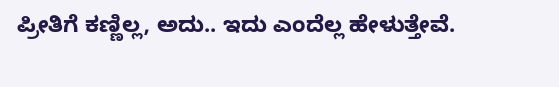ಪ್ರೀತಿಗೆ ಕಣ್ಣಿಲ್ಲ, ಅದು.. ಇದು ಎಂದೆಲ್ಲ ಹೇಳುತ್ತೇವೆ.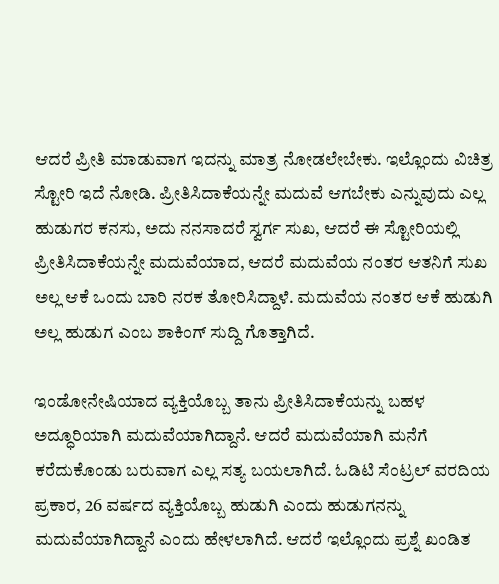ಆದರೆ ಪ್ರೀತಿ ಮಾಡುವಾಗ ಇದನ್ನು ಮಾತ್ರ ನೋಡಲೇಬೇಕು. ಇಲ್ಲೊಂದು ವಿಚಿತ್ರ ಸ್ಟೋರಿ ಇದೆ ನೋಡಿ. ಪ್ರೀತಿಸಿದಾಕೆಯನ್ನೇ ಮದುವೆ ಆಗಬೇಕು ಎನ್ನುವುದು ಎಲ್ಲ ಹುಡುಗರ ಕನಸು, ಅದು ನನಸಾದರೆ ಸ್ವರ್ಗ ಸುಖ, ಆದರೆ ಈ ಸ್ಟೋರಿಯಲ್ಲಿ ಪ್ರೀತಿಸಿದಾಕೆಯನ್ನೇ ಮದುವೆಯಾದ, ಆದರೆ ಮದುವೆಯ ನಂತರ ಆತನಿಗೆ ಸುಖ ಅಲ್ಲ ಆಕೆ ಒಂದು ಬಾರಿ ನರಕ ತೋರಿಸಿದ್ದಾಳೆ. ಮದುವೆಯ ನಂತರ ಆಕೆ ಹುಡುಗಿ ಅಲ್ಲ ಹುಡುಗ ಎಂಬ ಶಾಕಿಂಗ್ ಸುದ್ದಿ ಗೊತ್ತಾಗಿದೆ.

ಇಂಡೋನೇಷಿಯಾದ ವ್ಯಕ್ತಿಯೊಬ್ಬ ತಾನು ಪ್ರೀತಿಸಿದಾಕೆಯನ್ನು ಬಹಳ ಅದ್ಧೂರಿಯಾಗಿ ಮದುವೆಯಾಗಿದ್ದಾನೆ. ಆದರೆ ಮದುವೆಯಾಗಿ ಮನೆಗೆ ಕರೆದುಕೊಂಡು ಬರುವಾಗ ಎಲ್ಲ ಸತ್ಯ ಬಯಲಾಗಿದೆ. ಓಡಿಟಿ ಸೆಂಟ್ರಲ್ ವರದಿಯ ಪ್ರಕಾರ, 26 ವರ್ಷದ ವ್ಯಕ್ತಿಯೊಬ್ಬ ಹುಡುಗಿ ಎಂದು ಹುಡುಗನನ್ನು ಮದುವೆಯಾಗಿದ್ದಾನೆ ಎಂದು ಹೇಳಲಾಗಿದೆ. ಆದರೆ ಇಲ್ಲೊಂದು ಪ್ರಶ್ನೆ ಖಂಡಿತ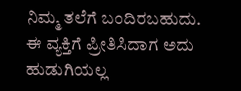ನಿಮ್ಮ ತಲೆಗೆ ಬಂದಿರಬಹುದು. ಈ ವ್ಯಕ್ತಿಗೆ ಪ್ರೀತಿಸಿದಾಗ ಅದು ಹುಡುಗಿಯಲ್ಲ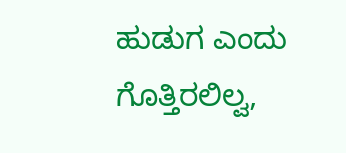ಹುಡುಗ ಎಂದು ಗೊತ್ತಿರಲಿಲ್ವ,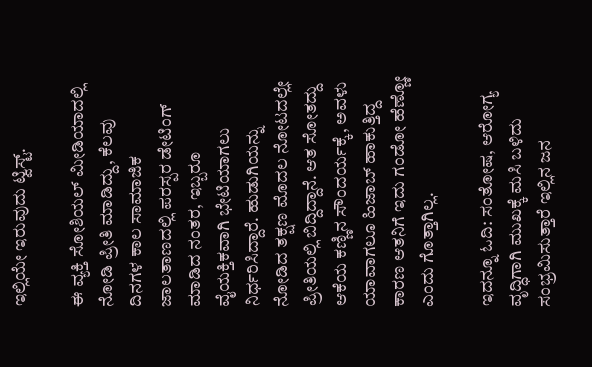ಇಲ್ಲಿಯೇ ಇರುವುದು ಟ್ವಿಸ್ಟ್.

ಈ ವ್ಯಕ್ತಿ ಸೋಶಿಯಲ್ ಮೀಡಿಯಾದಲ್ಲಿ ನೋಡಿ ಪ್ರೀತಿ ಮಾಡಿದ್ದು, ಕೆಲವು ದಿನಗಳ ಕಾಲ ಸಾಮಾಜಿಕ ಜಾಲತಾಣದಲ್ಲಿ ಪರಸ್ಪರ ಡೇಟಿಂಗ್ ಮಾಡಿದ ನಂತರ, ಇಬ್ಬರೂ ವೈಯಕ್ತಿಕವಾಗಿ ಭೇಟಿಯಾಗಲು ನಿರ್ಧರಿಸಿದ್ದಾರೆ. ಹುಡುಗಿಯನ್ನು ನೋಡಿದ ತಕ್ಷಣ ಮೊದಲ ನೋಟದಲ್ಲೇ ಪ್ರೀತಿಯಲ್ಲಿ ಬಿದ್ದಿದ್ದಾನೆ. ಆತ ಸೋತದ್ದು ಆಕೆಯ ಕಣ್ಣಿನ ಸೌಂದರ್ಯಕ್ಕೆ, ಅವಳು ಯಾವಾಗಲೂ ಹಿಜಾಬ್ ಹಾಕುತ್ತಿದ್ದ ಕಾರಣ ಆತನಿಗೆ ಇದು ಗಂಡೋ ಹೆಣ್ಣೋ ಎಂದು ಗೊತ್ತಾಗಿಲ್ಲ.

ಇದನ್ನೂ ಓದಿ: ಸಂತೋಷ, ಆರೋಗ್ಯ ವೃದ್ಧಿಗಾಗಿ ಮುಖಕ್ಕೆ ಮಸಿ ಬಳಿದು ಸಂಭ್ರಮಿಸುತ್ತಾರೆ ಇಲ್ಲಿನ ಜನ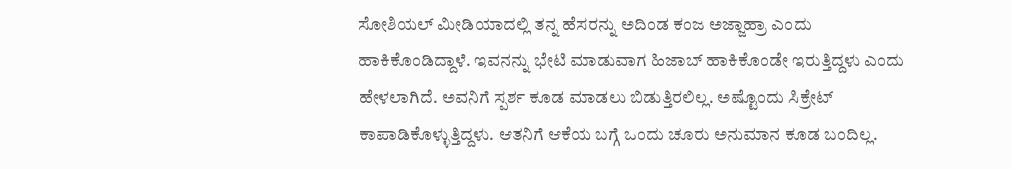ಸೋಶಿಯಲ್ ಮೀಡಿಯಾದಲ್ಲಿ ತನ್ನ ಹೆಸರನ್ನು ಅದಿಂಡ ಕಂಜ ಅಜ್ಜಾಹ್ರಾ ಎಂದು ಹಾಕಿಕೊಂಡಿದ್ದಾಳೆ. ಇವನನ್ನು ಭೇಟಿ ಮಾಡುವಾಗ ಹಿಜಾಬ್ ಹಾಕಿಕೊಂಡೇ ಇರುತ್ತಿದ್ದಳು ಎಂದು ಹೇಳಲಾಗಿದೆ. ಅವನಿಗೆ ಸ್ಪರ್ಶ ಕೂಡ ಮಾಡಲು ಬಿಡುತ್ತಿರಲಿಲ್ಲ. ಅಷ್ಟೊಂದು ಸಿಕ್ರೇಟ್ ಕಾಪಾಡಿಕೊಳ್ಳುತ್ತಿದ್ದಳು. ಆತನಿಗೆ ಆಕೆಯ ಬಗ್ಗೆ ಒಂದು ಚೂರು ಅನುಮಾನ ಕೂಡ ಬಂದಿಲ್ಲ.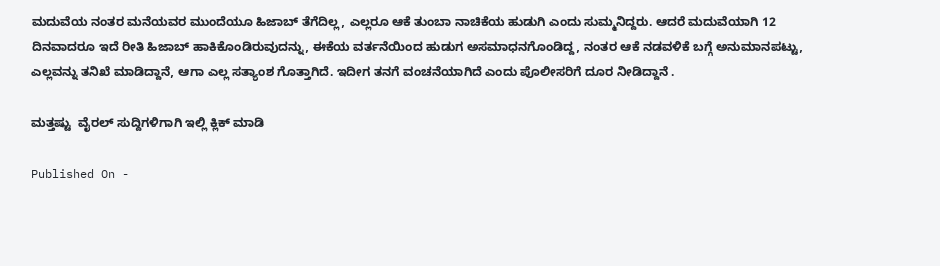ಮದುವೆಯ ನಂತರ ಮನೆಯವರ ಮುಂದೆಯೂ ಹಿಜಾಬ್ ತೆಗೆದಿಲ್ಲ, ಎಲ್ಲರೂ ಆಕೆ ತುಂಬಾ ನಾಚಿಕೆಯ ಹುಡುಗಿ ಎಂದು ಸುಮ್ಮನಿದ್ದರು. ಆದರೆ ಮದುವೆಯಾಗಿ 12 ದಿನವಾದರೂ ಇದೆ ರೀತಿ ಹಿಜಾಬ್ ಹಾಕಿಕೊಂಡಿರುವುದನ್ನು, ಈಕೆಯ ವರ್ತನೆಯಿಂದ ಹುಡುಗ ಅಸಮಾಧನಗೊಂಡಿದ್ದ, ನಂತರ ಆಕೆ ನಡವಳಿಕೆ ಬಗ್ಗೆ ಅನುಮಾನಪಟ್ಟು, ಎಲ್ಲವನ್ನು ತನಿಖೆ ಮಾಡಿದ್ದಾನೆ, ಆಗಾ ಎಲ್ಲ ಸತ್ಯಾಂಶ ಗೊತ್ತಾಗಿದೆ. ಇದೀಗ ತನಗೆ ವಂಚನೆಯಾಗಿದೆ ಎಂದು ಪೊಲೀಸರಿಗೆ ದೂರ ನೀಡಿದ್ದಾನೆ .

ಮತ್ತಷ್ಟು  ವೈರಲ್ ಸುದ್ದಿಗಳಿಗಾಗಿ ಇಲ್ಲಿ ಕ್ಲಿಕ್ ಮಾಡಿ

Published On -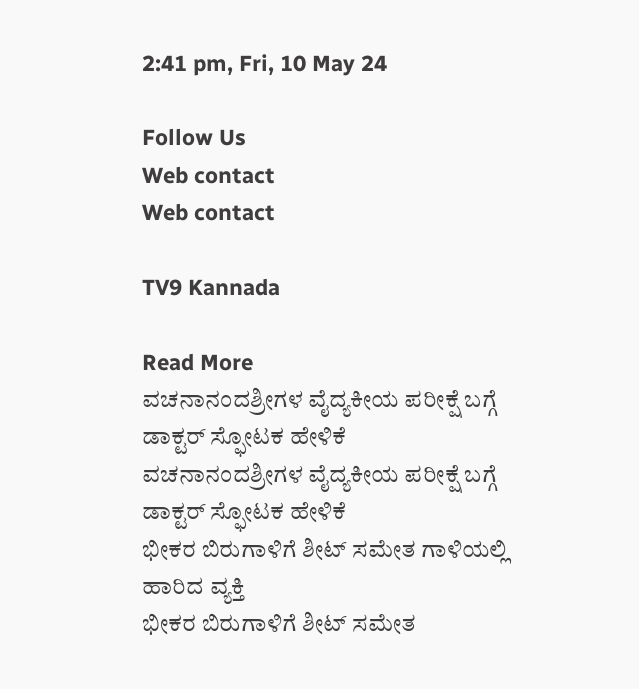2:41 pm, Fri, 10 May 24

Follow Us
Web contact
Web contact

TV9 Kannada

Read More
ವಚನಾನಂದಶ್ರೀಗಳ ವೈದ್ಯಕೀಯ ಪರೀಕ್ಷೆ ಬಗ್ಗೆ ಡಾಕ್ಟರ್ ಸ್ಫೋಟಕ ಹೇಳಿಕೆ
ವಚನಾನಂದಶ್ರೀಗಳ ವೈದ್ಯಕೀಯ ಪರೀಕ್ಷೆ ಬಗ್ಗೆ ಡಾಕ್ಟರ್ ಸ್ಫೋಟಕ ಹೇಳಿಕೆ
ಭೀಕರ ಬಿರುಗಾಳಿಗೆ ಶೀಟ್ ಸಮೇತ ಗಾಳಿಯಲ್ಲಿ ಹಾರಿದ ವ್ಯಕ್ತಿ
ಭೀಕರ ಬಿರುಗಾಳಿಗೆ ಶೀಟ್ ಸಮೇತ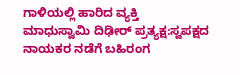ಗಾಳಿಯಲ್ಲಿ ಹಾರಿದ ವ್ಯಕ್ತಿ
ಮಾಧುಸ್ವಾಮಿ ದಿಢೀರ್ ಪ್ರತ್ಯಕ್ಷ:ಸ್ವಪಕ್ಷದ ನಾಯಕರ ನಡೆಗೆ ಬಹಿರಂಗ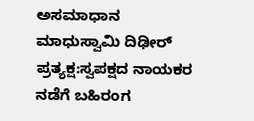ಅಸಮಾಧಾನ
ಮಾಧುಸ್ವಾಮಿ ದಿಢೀರ್ ಪ್ರತ್ಯಕ್ಷ:ಸ್ವಪಕ್ಷದ ನಾಯಕರ ನಡೆಗೆ ಬಹಿರಂಗ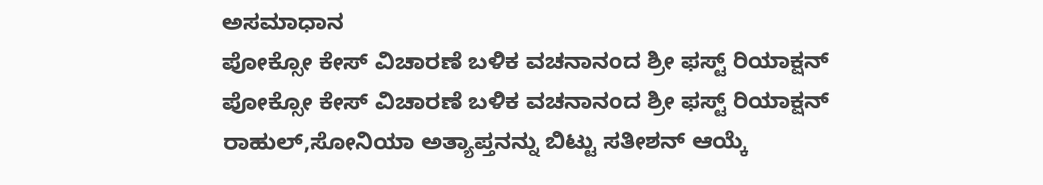ಅಸಮಾಧಾನ
ಪೋಕ್ಸೋ ಕೇಸ್ ವಿಚಾರಣೆ ಬಳಿಕ ವಚನಾನಂದ ಶ್ರೀ ಫಸ್ಟ್ ರಿಯಾಕ್ಷನ್
ಪೋಕ್ಸೋ ಕೇಸ್ ವಿಚಾರಣೆ ಬಳಿಕ ವಚನಾನಂದ ಶ್ರೀ ಫಸ್ಟ್ ರಿಯಾಕ್ಷನ್
ರಾಹುಲ್,ಸೋನಿಯಾ ಅತ್ಯಾಪ್ತನನ್ನು ಬಿಟ್ಟು ಸತೀಶನ್ ಆಯ್ಕೆ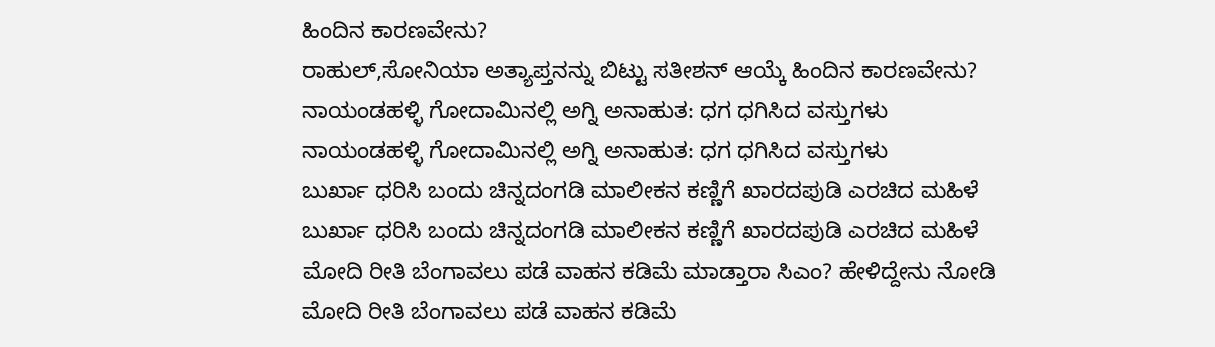ಹಿಂದಿನ ಕಾರಣವೇನು?
ರಾಹುಲ್,ಸೋನಿಯಾ ಅತ್ಯಾಪ್ತನನ್ನು ಬಿಟ್ಟು ಸತೀಶನ್ ಆಯ್ಕೆ ಹಿಂದಿನ ಕಾರಣವೇನು?
ನಾಯಂಡಹಳ್ಳಿ ಗೋದಾಮಿನಲ್ಲಿ ಅಗ್ನಿ ಅನಾಹುತ: ಧಗ ಧಗಿಸಿದ ವಸ್ತುಗಳು
ನಾಯಂಡಹಳ್ಳಿ ಗೋದಾಮಿನಲ್ಲಿ ಅಗ್ನಿ ಅನಾಹುತ: ಧಗ ಧಗಿಸಿದ ವಸ್ತುಗಳು
ಬುರ್ಖಾ ಧರಿಸಿ ಬಂದು ಚಿನ್ನದಂಗಡಿ ಮಾಲೀಕನ ಕಣ್ಣಿಗೆ ಖಾರದಪುಡಿ ಎರಚಿದ ಮಹಿಳೆ
ಬುರ್ಖಾ ಧರಿಸಿ ಬಂದು ಚಿನ್ನದಂಗಡಿ ಮಾಲೀಕನ ಕಣ್ಣಿಗೆ ಖಾರದಪುಡಿ ಎರಚಿದ ಮಹಿಳೆ
ಮೋದಿ ರೀತಿ ಬೆಂಗಾವಲು ಪಡೆ ವಾಹನ ಕಡಿಮೆ ಮಾಡ್ತಾರಾ ಸಿಎಂ? ಹೇಳಿದ್ದೇನು ನೋಡಿ
ಮೋದಿ ರೀತಿ ಬೆಂಗಾವಲು ಪಡೆ ವಾಹನ ಕಡಿಮೆ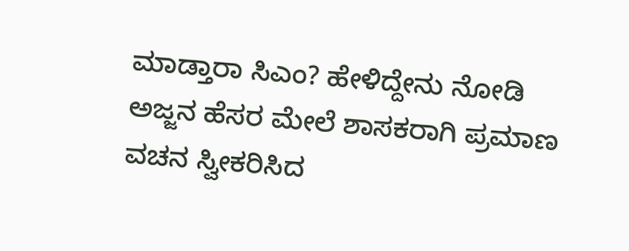ಮಾಡ್ತಾರಾ ಸಿಎಂ? ಹೇಳಿದ್ದೇನು ನೋಡಿ
ಅಜ್ಜನ ಹೆಸರ ಮೇಲೆ ಶಾಸಕರಾಗಿ ಪ್ರಮಾಣ ವಚನ ಸ್ವೀಕರಿಸಿದ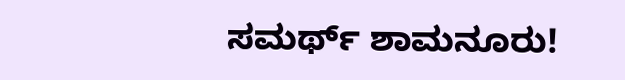ಸಮರ್ಥ್ ಶಾಮನೂರು!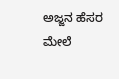ಅಜ್ಜನ ಹೆಸರ ಮೇಲೆ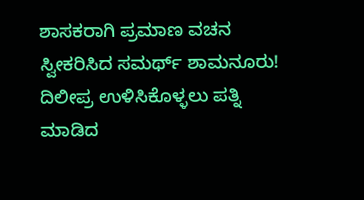ಶಾಸಕರಾಗಿ ಪ್ರಮಾಣ ವಚನ ಸ್ವೀಕರಿಸಿದ ಸಮರ್ಥ್ ಶಾಮನೂರು!
ದಿಲೀಪ್ರ ಉಳಿಸಿಕೊಳ್ಳಲು ಪತ್ನಿ ಮಾಡಿದ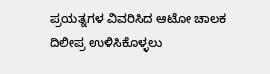ಪ್ರಯತ್ನಗಳ ವಿವರಿಸಿದ ಆಟೋ ಚಾಲಕ
ದಿಲೀಪ್ರ ಉಳಿಸಿಕೊಳ್ಳಲು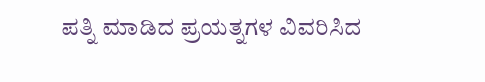ಪತ್ನಿ ಮಾಡಿದ ಪ್ರಯತ್ನಗಳ ವಿವರಿಸಿದ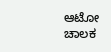ಆಟೋ ಚಾಲಕ